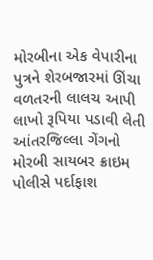મોરબીના એક વેપારીના પુત્રને શેરબજારમાં ઊંચા વળતરની લાલચ આપી લાખો રૂપિયા પડાવી લેતી આંતરજિલ્લા ગેંગનો મોરબી સાયબર ક્રાઇમ પોલીસે પર્દાફાશ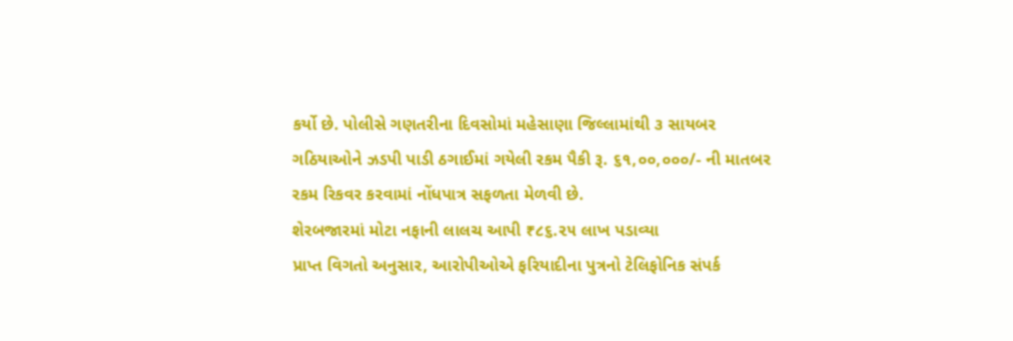કર્યો છે. પોલીસે ગણતરીના દિવસોમાં મહેસાણા જિલ્લામાંથી ૩ સાયબર ગઠિયાઓને ઝડપી પાડી ઠગાઈમાં ગયેલી રકમ પૈકી રૂ. ૬૧,૦૦,૦૦૦/- ની માતબર રકમ રિકવર કરવામાં નોંધપાત્ર સફળતા મેળવી છે.
શેરબજારમાં મોટા નફાની લાલચ આપી ₹૮૬.૨૫ લાખ પડાવ્યા
પ્રાપ્ત વિગતો અનુસાર, આરોપીઓએ ફરિયાદીના પુત્રનો ટેલિફોનિક સંપર્ક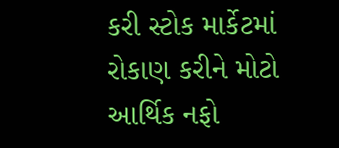કરી સ્ટોક માર્કેટમાં રોકાણ કરીને મોટો આર્થિક નફો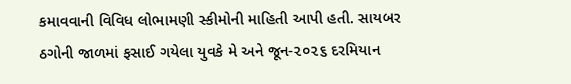કમાવવાની વિવિધ લોભામણી સ્કીમોની માહિતી આપી હતી. સાયબર ઠગોની જાળમાં ફસાઈ ગયેલા યુવકે મે અને જૂન-૨૦૨૬ દરમિયાન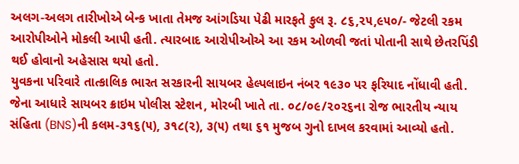અલગ-અલગ તારીખોએ બેન્ક ખાતા તેમજ આંગડિયા પેઢી મારફતે કુલ રૂ. ૮૬,૨૫,૯૫૦/- જેટલી રકમ આરોપીઓને મોકલી આપી હતી. ત્યારબાદ આરોપીઓએ આ રકમ ઓળવી જતાં પોતાની સાથે છેતરપિંડી થઈ હોવાનો અહેસાસ થયો હતો.
યુવકના પરિવારે તાત્કાલિક ભારત સરકારની સાયબર હેલ્પલાઇન નંબર ૧૯૩૦ પર ફરિયાદ નોંધાવી હતી. જેના આધારે સાયબર ક્રાઇમ પોલીસ સ્ટેશન, મોરબી ખાતે તા. ૦૮/૦૯/૨૦૨૬ના રોજ ભારતીય ન્યાય સંહિતા (BNS)ની કલમ-૩૧૬(૫), ૩૧૮(૨), ૩(૫) તથા ૬૧ મુજબ ગુનો દાખલ કરવામાં આવ્યો હતો.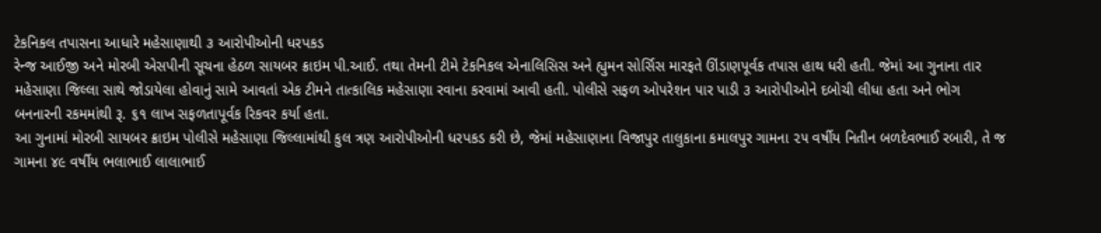ટેકનિકલ તપાસના આધારે મહેસાણાથી ૩ આરોપીઓની ધરપકડ
રેન્જ આઈજી અને મોરબી એસપીની સૂચના હેઠળ સાયબર ક્રાઇમ પી.આઈ. તથા તેમની ટીમે ટેકનિકલ એનાલિસિસ અને હ્યુમન સોર્સિસ મારફતે ઊંડાણપૂર્વક તપાસ હાથ ધરી હતી. જેમાં આ ગુનાના તાર મહેસાણા જિલ્લા સાથે જોડાયેલા હોવાનું સામે આવતાં એક ટીમને તાત્કાલિક મહેસાણા રવાના કરવામાં આવી હતી. પોલીસે સફળ ઓપરેશન પાર પાડી ૩ આરોપીઓને દબોચી લીધા હતા અને ભોગ બનનારની રકમમાંથી રૂ. ૬૧ લાખ સફળતાપૂર્વક રિકવર કર્યા હતા.
આ ગુનામાં મોરબી સાયબર ક્રાઇમ પોલીસે મહેસાણા જિલ્લામાંથી કુલ ત્રણ આરોપીઓની ધરપકડ કરી છે, જેમાં મહેસાણાના વિજાપુર તાલુકાના કમાલપુર ગામના ૨૫ વર્ષીય નિતીન બળદેવભાઈ રબારી, તે જ ગામના ૪૯ વર્ષીય ભલાભાઈ લાલાભાઈ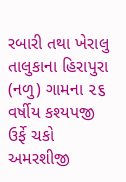રબારી તથા ખેરાલુ તાલુકાના હિરાપુરા (નળુ) ગામના ૨૬ વર્ષીય કશ્યપજી ઉર્ફે ચકો અમરશીજી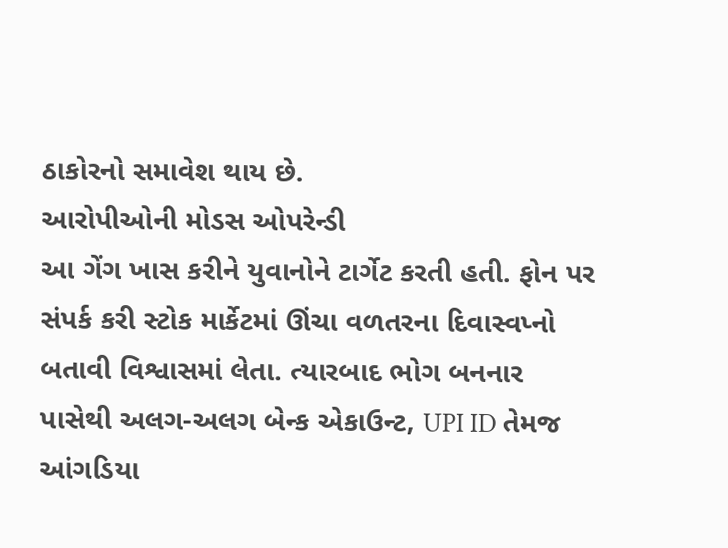ઠાકોરનો સમાવેશ થાય છે.
આરોપીઓની મોડસ ઓપરેન્ડી
આ ગેંગ ખાસ કરીને યુવાનોને ટાર્ગેટ કરતી હતી. ફોન પર સંપર્ક કરી સ્ટોક માર્કેટમાં ઊંચા વળતરના દિવાસ્વપ્નો બતાવી વિશ્વાસમાં લેતા. ત્યારબાદ ભોગ બનનાર પાસેથી અલગ-અલગ બેન્ક એકાઉન્ટ, UPI ID તેમજ આંગડિયા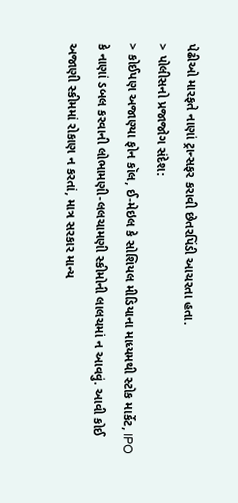પેઢીઓ મારફતે નાણાં ટ્રાન્સફર કરાવી છેતરપિંડી આચરતા હતા.
> પોલીસનો પ્રજાજોગ સંદેશ:
> કોઈપણ અજાણ્યા ફોન કૉલ, ઈ-મેઇલ કે સોશિયલ મીડિયાના માધ્યમથી સ્ટોક માર્કેટ, IPO કે નાણાં ડબલ કરવાની લોભામણી-લલચામણી સ્કીમોની લાલચમાં ન આવવું. આવી કોઈ અજાણી સ્કીમમાં રોકાણ ન કરતાં, માત્ર સરકાર માન્ય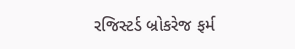રજિસ્ટર્ડ બ્રોકરેજ ફર્મ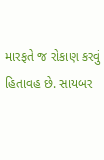મારફતે જ રોકાણ કરવું હિતાવહ છે. સાયબર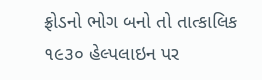ફ્રોડનો ભોગ બનો તો તાત્કાલિક ૧૯૩૦ હેલ્પલાઇન પર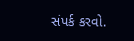સંપર્ક કરવો.